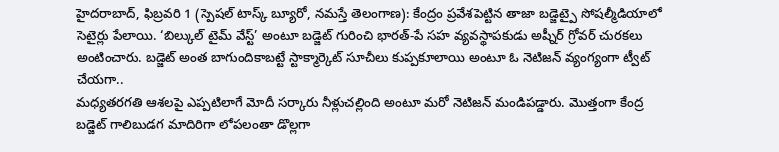హైదరాబాద్, ఫిబ్రవరి 1 (స్పెషల్ టాస్క్ బ్యూరో, నమస్తే తెలంగాణ): కేంద్రం ప్రవేశపెట్టిన తాజా బడ్జెట్పై సోషల్మీడియాలో సెటైర్లు పేలాయి. ‘బిల్కుల్ టైమ్ వేస్ట్’ అంటూ బడ్జెట్ గురించి భారత్-పే సహ వ్యవస్థాపకుడు అష్నీర్ గ్రోవర్ చురకలు అంటించారు. బడ్జెట్ అంత బాగుందికాబట్టే స్టాక్మార్కెట్ సూచీలు కుప్పకూలాయి అంటూ ఓ నెటిజన్ వ్యంగ్యంగా ట్వీట్ చేయగా..
మధ్యతరగతి ఆశలపై ఎప్పటిలాగే మోదీ సర్కారు నీళ్లుచల్లింది అంటూ మరో నెటిజన్ మండిపడ్డారు. మొత్తంగా కేంద్ర బడ్జెట్ గాలిబుడగ మాదిరిగా లోపలంతా డొల్లగా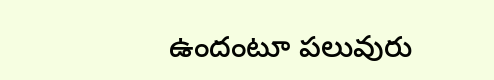ఉందంటూ పలువురు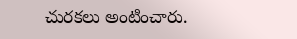చురకలు అంటించారు.